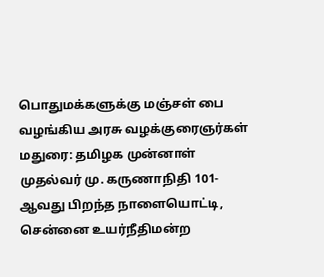பொதுமக்களுக்கு மஞ்சள் பை வழங்கிய அரசு வழக்குரைஞர்கள்
மதுரை: தமிழக முன்னாள் முதல்வர் மு. கருணாநிதி 101-ஆவது பிறந்த நாளையொட்டி, சென்னை உயர்நீதிமன்ற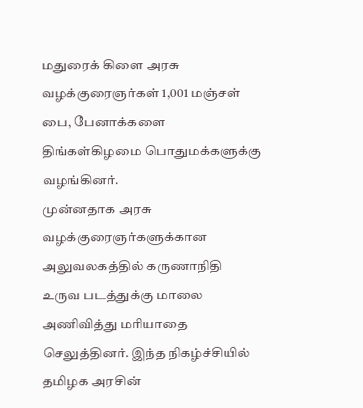மதுரைக் கிளை அரசு வழக்குரைஞர்கள் 1,001 மஞ்சள் பை, பேனாக்களை திங்கள்கிழமை பொதுமக்களுக்கு வழங்கினர்.
முன்னதாக அரசு வழக்குரைஞர்களுக்கான அலுவலகத்தில் கருணாநிதி உருவ படத்துக்கு மாலை அணிவித்து மரியாதை செலுத்தினர். இந்த நிகழ்ச்சியில் தமிழக அரசின்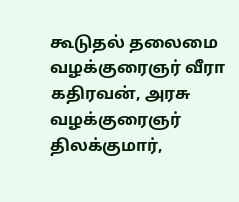கூடுதல் தலைமை வழக்குரைஞர் வீரா கதிரவன், அரசு வழக்குரைஞர் திலக்குமார்,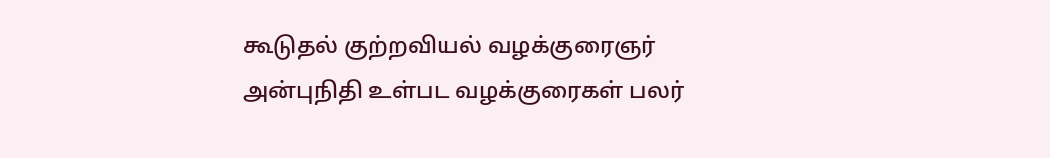கூடுதல் குற்றவியல் வழக்குரைஞர் அன்புநிதி உள்பட வழக்குரைகள் பலர்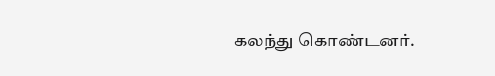கலந்து கொண்டனர்.